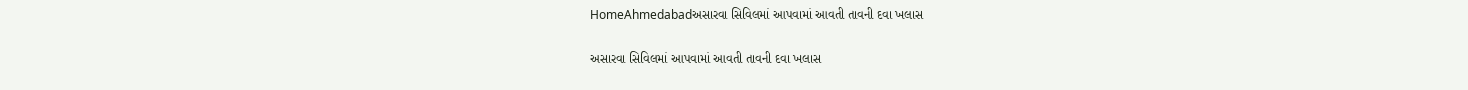HomeAhmedabadઅસારવા સિવિલમાં આપવામાં આવતી તાવની દવા ખલાસ

અસારવા સિવિલમાં આપવામાં આવતી તાવની દવા ખલાસ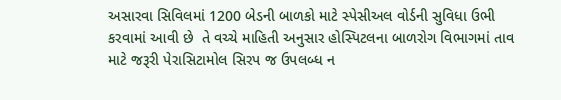અસારવા સિવિલમાં 1200 બેડની બાળકો માટે સ્પેસીઅલ વોર્ડની સુવિધા ઉભી કરવામાં આવી છે  તે વચ્ચે માહિતી અનુસાર હોસ્પિટલના બાળરોગ વિભાગમાં તાવ માટે જરૂરી પેરાસિટામોલ સિરપ જ ઉપલબ્ધ ન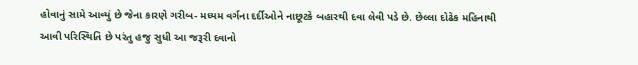હોવાનું સામે આવ્યું છે જેના કારણે ગરીબ- મધ્યમ વર્ગના દર્દીઓને નાછૂટકે બહારથી દવા લેવી પડે છે. છેલ્લા દોઢેક મહિનાથી આવી પરિસ્થિતિ છે પરંતુ હજુ સુધી આ જરૂરી દવાનો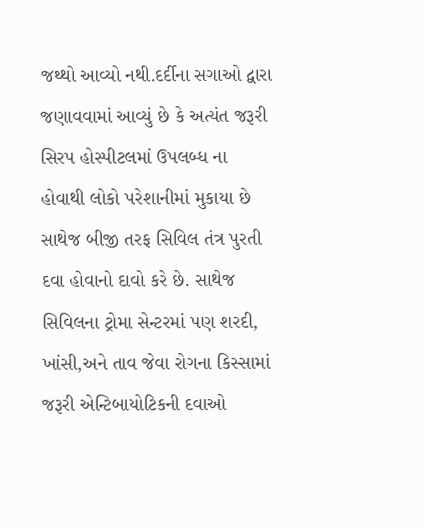જથ્થો આવ્યો નથી.દર્દીના સગાઓ દ્વારા જણાવવામાં આવ્યું છે કે અત્યંત જરૂરી સિરપ હોસ્પીટલમાં ઉપલબ્ધ ના હોવાથી લોકો પરેશાનીમાં મુકાયા છે સાથેજ બીજી તરફ સિવિલ તંત્ર પુરતી દવા હોવાનો દાવો કરે છે. સાથેજ સિવિલના ટ્રોમા સેન્ટરમાં પણ શરદી, ખાંસી,અને તાવ જેવા રોગના કિસ્સામાં જરૂરી એન્ટિબાયોટિકની દવાઓ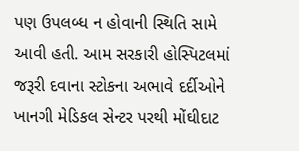પણ ઉપલબ્ધ ન હોવાની સ્થિતિ સામે આવી હતી. આમ સરકારી હોસ્પિટલમાં જરૂરી દવાના સ્ટોકના અભાવે દર્દીઓને ખાનગી મેડિકલ સેન્ટર પરથી મોંઘીદાટ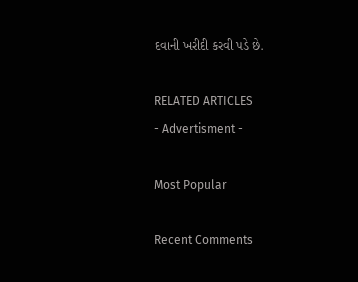દવાની ખરીદી કરવી પડે છે.

RELATED ARTICLES
- Advertisment -

Most Popular

Recent Comments